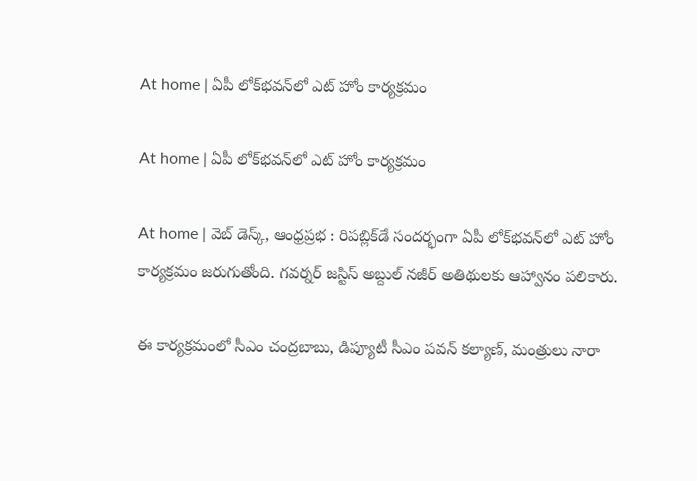At home | ఏపీ లోక్‌భవన్‌లో ఎట్‌ హోం కార్యక్రమం

At home | ఏపీ లోక్‌భవన్‌లో ఎట్‌ హోం కార్యక్రమం

At home | వెబ్ డెస్క్, ఆంధ్రప్రభ : రిపబ్లిక్‌డే సందర్భంగా ఏపీ లోక్‌భవన్‌లో ఎట్‌ హోం కార్యక్రమం జరుగుతోంది. గవర్నర్ జస్టిస్‌ అబ్దుల్ నజీర్‌ అతిథులకు ఆహ్వానం పలికారు.

ఈ కార్యక్రమంలో సీఎం చంద్రబాబు, డిప్యూటీ సీఎం పవన్ కల్యాణ్‌, మంత్రులు నారా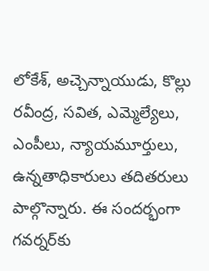లోకేశ్‌, అచ్చెన్నాయుడు, కొల్లు రవీంద్ర, సవిత, ఎమ్మెల్యేలు, ఎంపీలు, న్యాయమూర్తులు, ఉన్నతాధికారులు తదితరులు పాల్గొన్నారు. ఈ సందర్భంగా గవర్నర్‌కు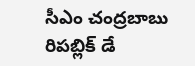సీఎం చంద్రబాబు రిపబ్లిక్‌ డే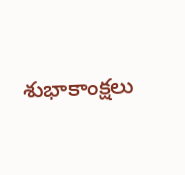శుభాకాంక్షలు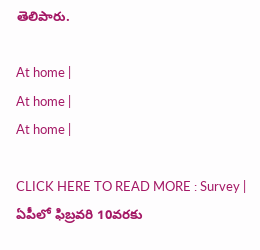తెలిపారు.

At home |
At home |
At home |

CLICK HERE TO READ MORE : Survey | ఏపీలో ఫిబ్రవరి 10వరకు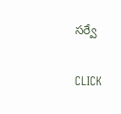సర్వే

CLICK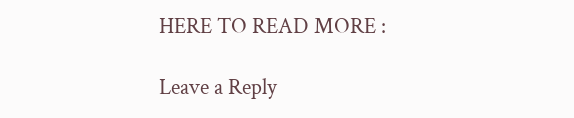HERE TO READ MORE :

Leave a Reply